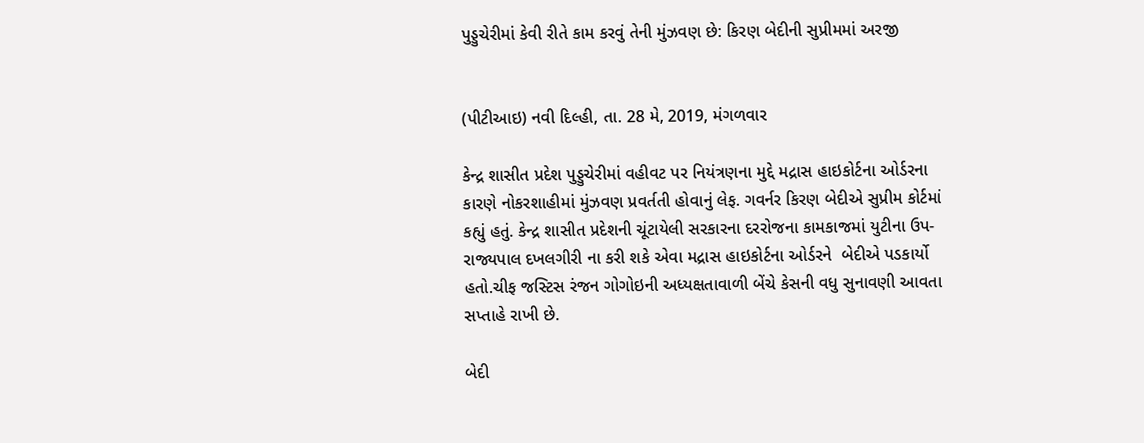પુડ્ડુચેરીમાં કેવી રીતે કામ કરવું તેની મુંઝવણ છે: કિરણ બેદીની સુપ્રીમમાં અરજી


(પીટીઆઇ) નવી દિલ્હી, તા. 28 મે, 2019, મંગળવાર

કેન્દ્ર શાસીત પ્રદેશ પુડ્ડુચેરીમાં વહીવટ પર નિયંત્રણના મુદ્દે મદ્રાસ હાઇકોર્ટના ઓર્ડરના કારણે નોકરશાહીમાં મુંઝવણ પ્રવર્તતી હોવાનું લેફ. ગવર્નર કિરણ બેદીએ સુપ્રીમ કોર્ટમાં કહ્યું હતું. કેન્દ્ર શાસીત પ્રદેશની ચૂંટાયેલી સરકારના દરરોજના કામકાજમાં યુટીના ઉપ-રાજ્યપાલ દખલગીરી ના કરી શકે એવા મદ્રાસ હાઇકોર્ટના ઓર્ડરને  બેદીએ પડકાર્યો હતો.ચીફ જસ્ટિસ રંજન ગોગોઇની અધ્યક્ષતાવાળી બેંચે કેસની વધુ સુનાવણી આવતા સપ્તાહે રાખી છે.

બેદી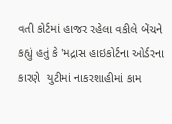વતી કોર્ટમાં હાજર રહેલા વકીલે બેંચને કહ્યું હતું કે 'મદ્રાસ હાઇકોર્ટના ઓર્ડરના કારણે  યુટીમાં નાકરશાહીમાં કામ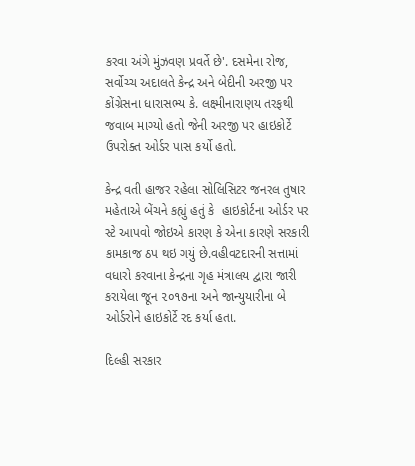કરવા અંગે મુંઝવણ પ્રવર્તે છે'. દસમેના રોજ, સર્વોચ્ચ અદાલતે કેન્દ્ર અને બેદીની અરજી પર કોંગ્રેસના ધારાસભ્ય કે. લક્ષ્મીનારાણય તરફથી જવાબ માગ્યો હતો જેની અરજી પર હાઇકોર્ટે ઉપરોક્ત ઓર્ડર પાસ કર્યો હતો.

કેન્દ્ર વતી હાજર રહેલા સોલિસિટર જનરલ તુષાર મહેતાએ બેંચને કહ્યું હતું કે  હાઇકોર્ટના ઓર્ડર પર સ્ટે આપવો જોઇએ કારણ કે એના કારણે સરકારી કામકાજ ઠપ થઇ ગયું છે.વહીવટદારની સત્તામાં વધારો કરવાના કેન્દ્રના ગૃહ મંત્રાલય દ્વારા જારી કરાયેલા જૂન ૨૦૧૭ના અને જાન્યુયારીના બે ઓર્ડરોને હાઇકોર્ટે રદ કર્યા હતા.

દિલ્હી સરકાર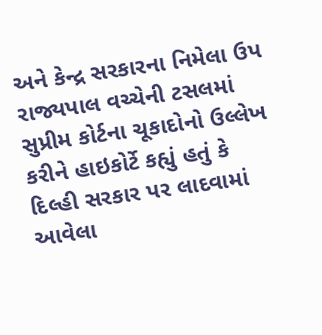અને કેન્દ્ર સરકારના નિમેલા ઉપ રાજ્યપાલ વચ્ચેની ટસલમાં સુપ્રીમ કોર્ટના ચૂકાદોનો ઉલ્લેખ કરીને હાઇકોર્ટે કહ્યું હતું કે  દિલ્હી સરકાર પર લાદવામાં આવેલા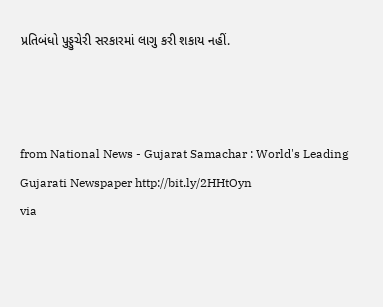પ્રતિબંધો પુડ્ડુચેરી સરકારમાં લાગુ કરી શકાય નહીં.



from National News - Gujarat Samachar : World's Leading Gujarati Newspaper http://bit.ly/2HHtOyn
via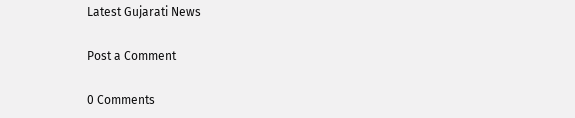Latest Gujarati News

Post a Comment

0 Comments